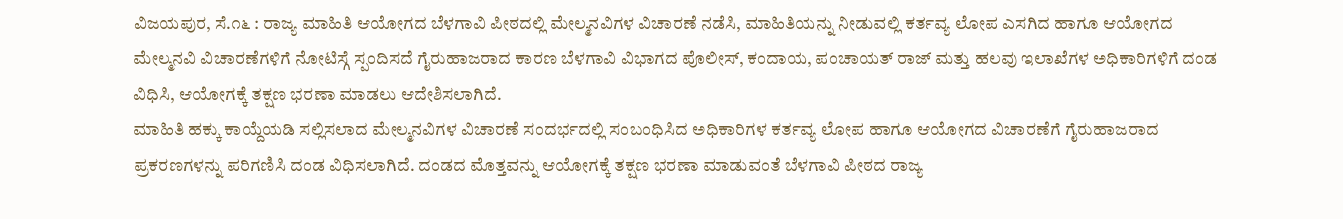ವಿಜಯಪುರ, ಸೆ.೧೬ : ರಾಜ್ಯ ಮಾಹಿತಿ ಆಯೋಗದ ಬೆಳಗಾವಿ ಪೀಠದಲ್ಲಿ ಮೇಲ್ಮನವಿಗಳ ವಿಚಾರಣೆ ನಡೆಸಿ, ಮಾಹಿತಿಯನ್ನು ನೀಡುವಲ್ಲಿ ಕರ್ತವ್ಯ ಲೋಪ ಎಸಗಿದ ಹಾಗೂ ಆಯೋಗದ ಮೇಲ್ಮನವಿ ವಿಚಾರಣೆಗಳಿಗೆ ನೋಟಿಸ್ಗೆ ಸ್ಪಂದಿಸದೆ ಗೈರುಹಾಜರಾದ ಕಾರಣ ಬೆಳಗಾವಿ ವಿಭಾಗದ ಪೊಲೀಸ್, ಕಂದಾಯ, ಪಂಚಾಯತ್ ರಾಜ್ ಮತ್ತು ಹಲವು ಇಲಾಖೆಗಳ ಅಧಿಕಾರಿಗಳಿಗೆ ದಂಡ ವಿಧಿಸಿ, ಆಯೋಗಕ್ಕೆ ತಕ್ಷಣ ಭರಣಾ ಮಾಡಲು ಆದೇಶಿಸಲಾಗಿದೆ.
ಮಾಹಿತಿ ಹಕ್ಕು ಕಾಯ್ದೆಯಡಿ ಸಲ್ಲಿಸಲಾದ ಮೇಲ್ಮನವಿಗಳ ವಿಚಾರಣೆ ಸಂದರ್ಭದಲ್ಲಿ ಸಂಬಂಧಿಸಿದ ಅಧಿಕಾರಿಗಳ ಕರ್ತವ್ಯ ಲೋಪ ಹಾಗೂ ಆಯೋಗದ ವಿಚಾರಣೆಗೆ ಗೈರುಹಾಜರಾದ ಪ್ರಕರಣಗಳನ್ನು ಪರಿಗಣಿಸಿ ದಂಡ ವಿಧಿಸಲಾಗಿದೆ. ದಂಡದ ಮೊತ್ತವನ್ನು ಆಯೋಗಕ್ಕೆ ತಕ್ಷಣ ಭರಣಾ ಮಾಡುವಂತೆ ಬೆಳಗಾವಿ ಪೀಠದ ರಾಜ್ಯ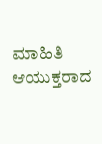ಮಾಹಿತಿ ಆಯುಕ್ತರಾದ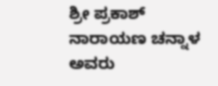ಶ್ರೀ ಪ್ರಕಾಶ್ ನಾರಾಯಣ ಚನ್ನಾಳ ಅವರು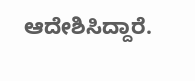ಆದೇಶಿಸಿದ್ದಾರೆ.